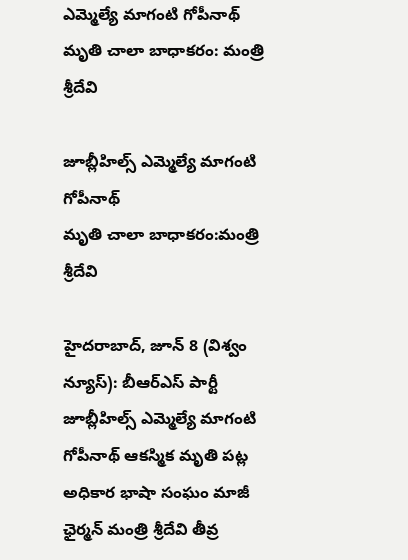ఎమ్మెల్యే మాగంటి గోపీనాథ్ మృతి చాలా బాధాకరం: మంత్రి శ్రీదేవి

జూబ్లీహిల్స్ ఎమ్మెల్యే మాగంటి గోపీనాథ్
మృతి చాలా బాధాకరం:మంత్రి శ్రీదేవి

హైదరాబాద్‌, జూన్ 8 (విశ్వం న్యూస్): బీఆర్ఎస్ పార్టీ జూబ్లీహిల్స్ ఎమ్మెల్యే మాగంటి గోపీనాథ్ ఆకస్మిక మృతి పట్ల అధికార భాషా సంఘం మాజీ ఛైర్మన్ మంత్రి శ్రీదేవి తీవ్ర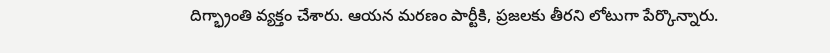దిగ్భ్రాంతి వ్యక్తం చేశారు. ఆయన మరణం పార్టీకి, ప్రజలకు తీరని లోటుగా పేర్కొన్నారు.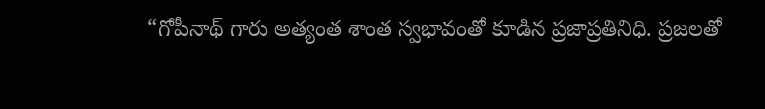“గోపీనాథ్ గారు అత్యంత శాంత స్వభావంతో కూడిన ప్రజాప్రతినిధి. ప్రజలతో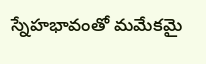స్నేహభావంతో మమేకమై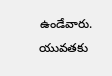ఉండేవారు. యువతకు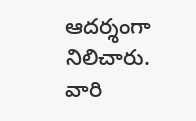ఆదర్శంగా నిలిచారు. వారి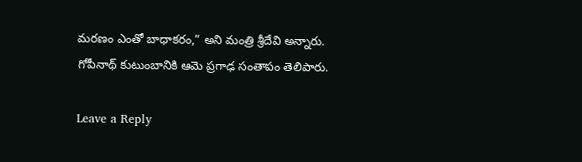మరణం ఎంతో బాధాకరం,” అని మంత్రి శ్రీదేవి అన్నారు. గోపీనాథ్ కుటుంబానికి ఆమె ప్రగాఢ సంతాపం తెలిపారు.

Leave a Reply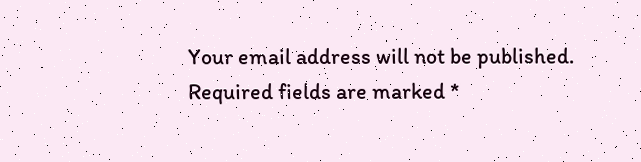Your email address will not be published. Required fields are marked *